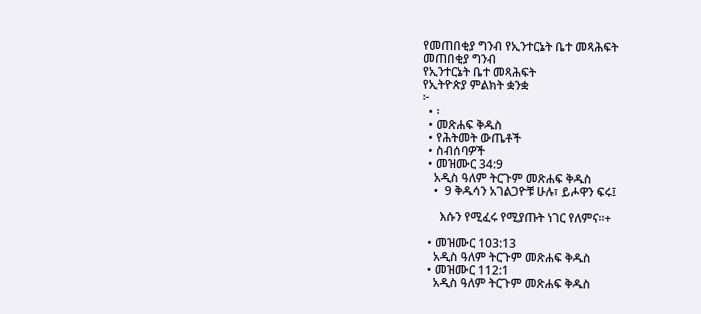የመጠበቂያ ግንብ የኢንተርኔት ቤተ መጻሕፍት
መጠበቂያ ግንብ
የኢንተርኔት ቤተ መጻሕፍት
የኢትዮጵያ ምልክት ቋንቋ
፦
  • ፡
  • መጽሐፍ ቅዱስ
  • የሕትመት ውጤቶች
  • ስብሰባዎች
  • መዝሙር 34:9
    አዲስ ዓለም ትርጉም መጽሐፍ ቅዱስ
    •  9 ቅዱሳን አገልጋዮቹ ሁሉ፣ ይሖዋን ፍሩ፤

      እሱን የሚፈሩ የሚያጡት ነገር የለምና።+

  • መዝሙር 103:13
    አዲስ ዓለም ትርጉም መጽሐፍ ቅዱስ
  • መዝሙር 112:1
    አዲስ ዓለም ትርጉም መጽሐፍ ቅዱስ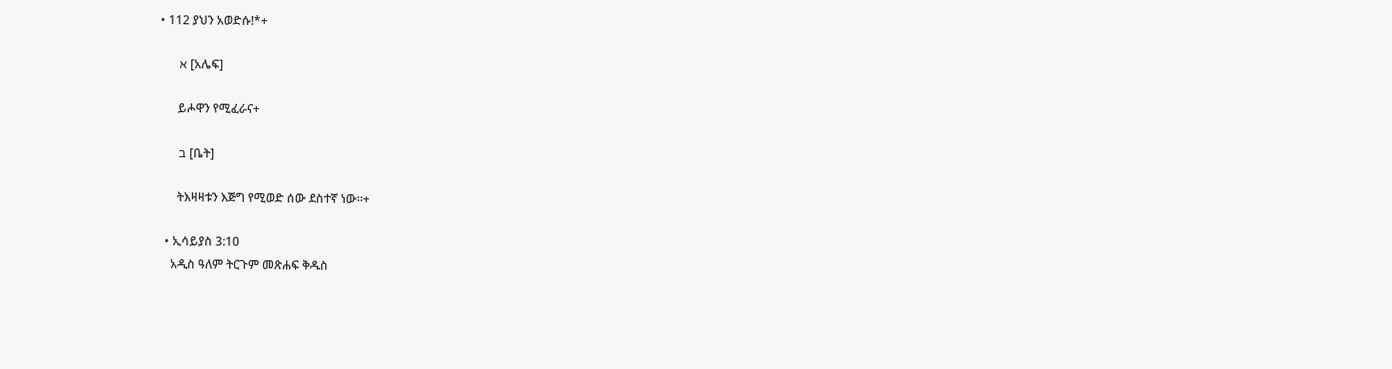• 112 ያህን አወድሱ!*+

      א [አሌፍ]

      ይሖዋን የሚፈራና+

      ב [ቤት]

      ትእዛዛቱን እጅግ የሚወድ ሰው ደስተኛ ነው።+

  • ኢሳይያስ 3:10
    አዲስ ዓለም ትርጉም መጽሐፍ ቅዱስ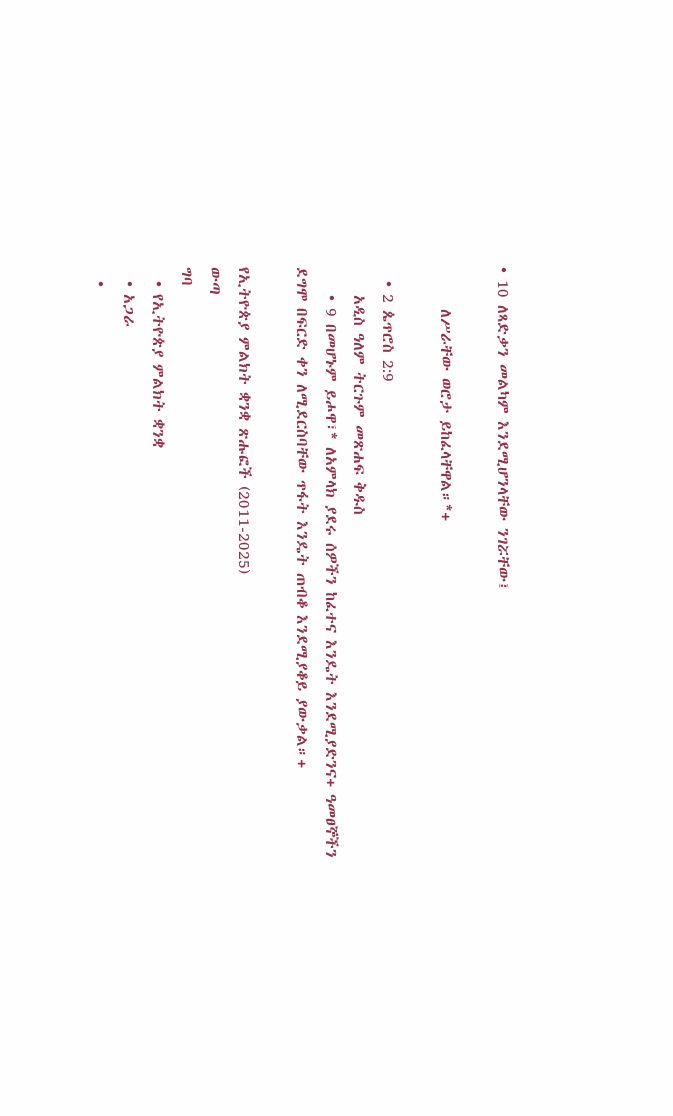• 10 ለጻድቃን መልካም እንደሚሆንላቸው ንገሯቸው፤

      ለሥራቸው ወሮታ ይከፈላቸዋል።*+

  • 2 ጴጥሮስ 2:9
    አዲስ ዓለም ትርጉም መጽሐፍ ቅዱስ
    • 9 በመሆኑም ይሖዋ፣* ለአምላክ ያደሩ ሰዎችን ከፈተና እንዴት እንደሚያድንና+ ዓመፀኞችን ደግሞ በፍርድ ቀን ለሚደርስባቸው ጥፋት እንዴት ጠብቆ እንደሚያቆይ ያውቃል።+

የኢትዮጵያ ምልክት ቋንቋ ጽሑፎች (2011-2025)
ውጣ
ግባ
  • የኢትዮጵያ ምልክት ቋንቋ
  • አጋራ
  •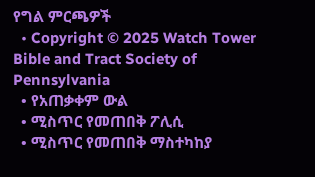የግል ምርጫዎች
  • Copyright © 2025 Watch Tower Bible and Tract Society of Pennsylvania
  • የአጠቃቀም ውል
  • ሚስጥር የመጠበቅ ፖሊሲ
  • ሚስጥር የመጠበቅ ማስተካከያ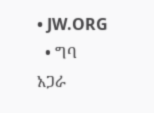• JW.ORG
  • ግባ
አጋራ